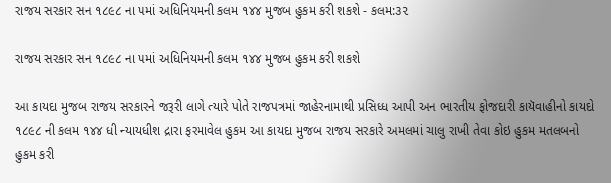રાજય સરકાર સન ૧૮૯૮ ના ૫માં અધિનિયમની કલમ ૧૪૪ મુજબ હુકમ કરી શકશે - કલમ:૩૨

રાજય સરકાર સન ૧૮૯૮ ના ૫માં અધિનિયમની કલમ ૧૪૪ મુજબ હુકમ કરી શકશે

આ કાયદા મુજબ રાજય સરકારને જરૂરી લાગે ત્યારે પોતે રાજપત્રમાં જાહેરનામાથી પ્રસિધ્ધ આપી અન ભારતીય ફોજદારી કાયૅવાહીનો કાયદો ૧૮૯૮ ની કલમ ૧૪૪ ધી ન્યાયધીશ દ્રારા ફરમાવેલ હુકમ આ કાયદા મુજબ રાજય સરકારે અમલમાં ચાલુ રાખી તેવા કોઇ હુકમ મતલબનો હુકમ કરી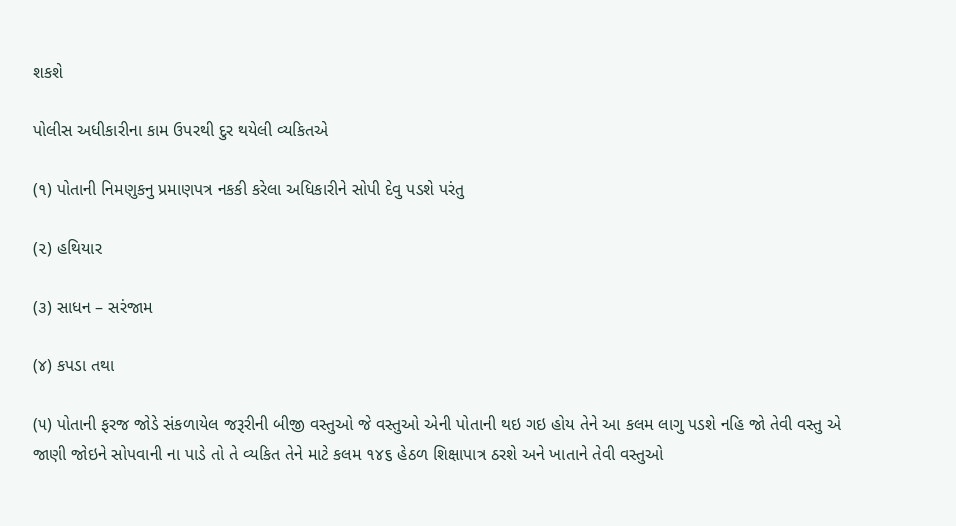શકશે

પોલીસ અધીકારીના કામ ઉપરથી દુર થયેલી વ્યકિતએ

(૧) પોતાની નિમણુકનુ પ્રમાણપત્ર નકકી કરેલા અધિકારીને સોપી દેવુ પડશે પરંતુ

(૨) હથિયાર

(૩) સાધન – સરંજામ

(૪) કપડા તથા

(૫) પોતાની ફરજ જોડે સંકળાયેલ જરૂરીની બીજી વસ્તુઓ જે વસ્તુઓ એની પોતાની થઇ ગઇ હોય તેને આ કલમ લાગુ પડશે નહિ જો તેવી વસ્તુ એ જાણી જોઇને સોપવાની ના પાડે તો તે વ્યકિત તેને માટે કલમ ૧૪૬ હેઠળ શિક્ષાપાત્ર ઠરશે અને ખાતાને તેવી વસ્તુઓ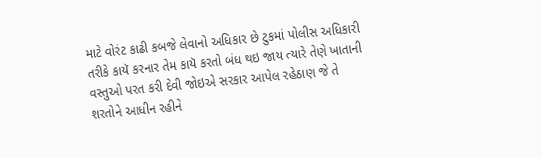માટે વોરંટ કાઢી કબજે લેવાનો અધિકાર છે ટુકમાં પોલીસ અધિકારી તરીકે કાયૅ કરનાર તેમ કાયૅ કરતો બંધ થઇ જાય ત્યારે તેણે ખાતાની વસ્તુઓ પરત કરી દેવી જોઇએ સરકાર આપેલ રહેઠાણ જે તે શરતોને આધીન રહીને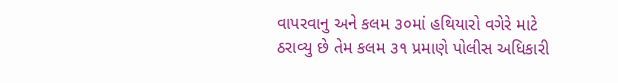વાપરવાનુ અને કલમ ૩૦માં હથિયારો વગેરે માટે ઠરાવ્યુ છે તેમ કલમ ૩૧ પ્રમાણે પોલીસ અધિકારી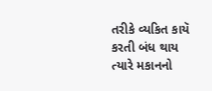તરીકે વ્યકિત કાયૅ કરતી બંધ થાય ત્યારે મકાનનો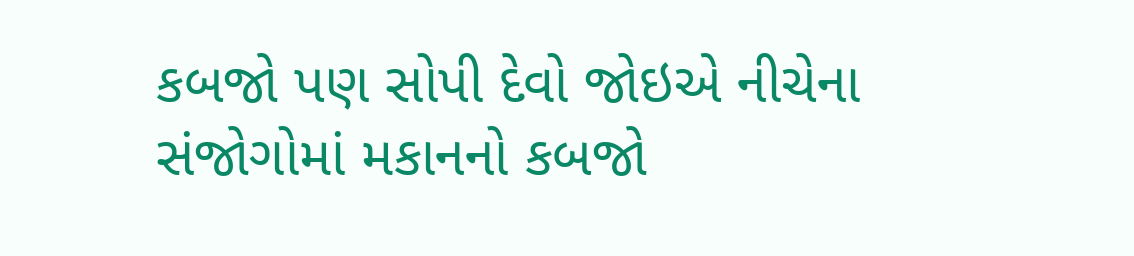કબજો પણ સોપી દેવો જોઇએ નીચેના સંજોગોમાં મકાનનો કબજો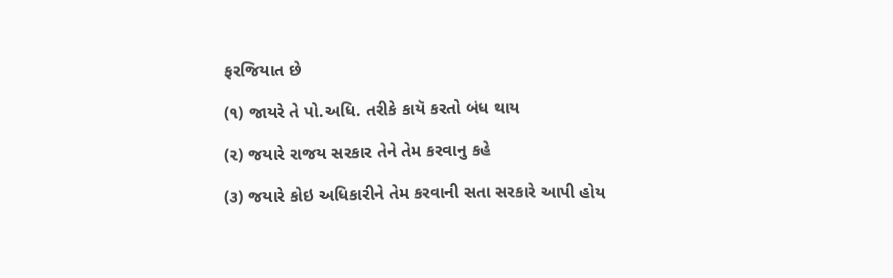ફરજિયાત છે

(૧) જાયરે તે પો.અધિ. તરીકે કાયૅ કરતો બંધ થાય

(૨) જયારે રાજય સરકાર તેને તેમ કરવાનુ કહે

(૩) જયારે કોઇ અધિકારીને તેમ કરવાની સતા સરકારે આપી હોય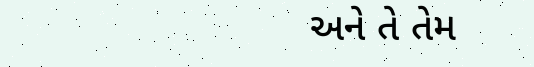અને તે તેમ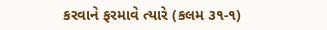કરવાને ફરમાવે ત્યારે (કલમ ૩૧-૧)